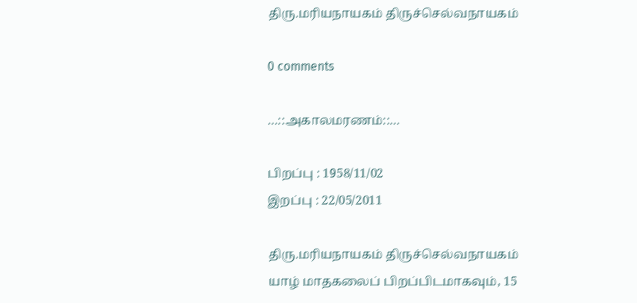திரு.மரியநாயகம் திருச்செல்வநாயகம்

0 comments

…::அகாலமரணம்::…

பிறப்பு : 1958/11/02
இறப்பு : 22/05/2011

திரு.மரியநாயகம் திருச்செல்வநாயகம்
யாழ் மாதகலைப் பிறப்பிடமாகவும், 15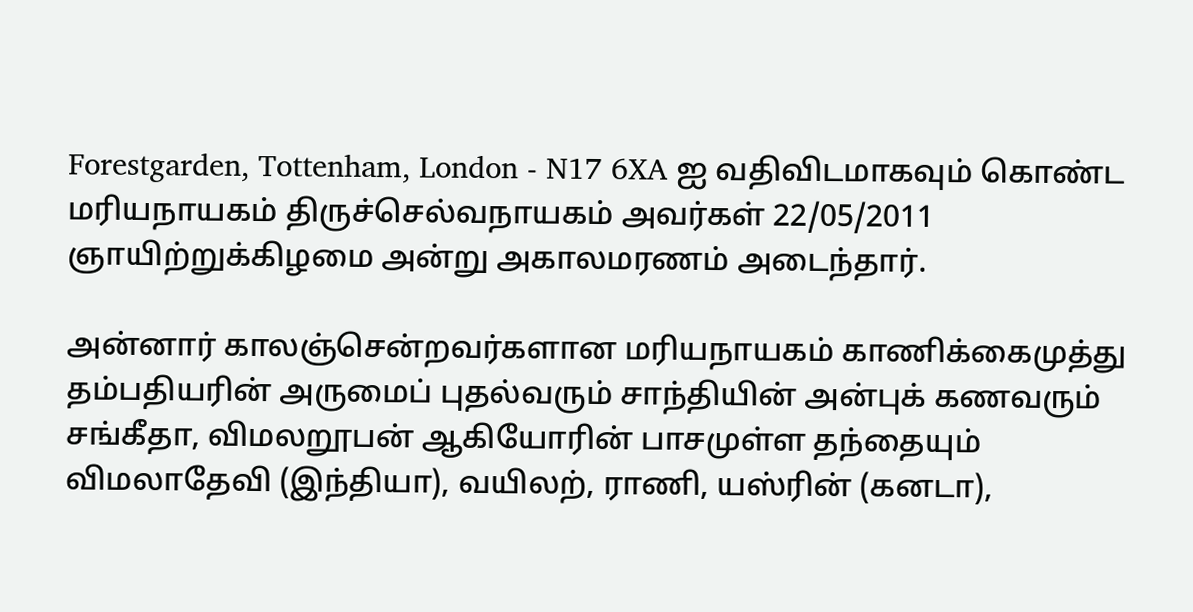Forestgarden, Tottenham, London - N17 6XA ஐ வதிவிடமாகவும் கொண்ட மரியநாயகம் திருச்செல்வநாயகம் அவர்கள் 22/05/2011 ஞாயிற்றுக்கிழமை அன்று அகாலமரணம் அடைந்தார்.

அன்னார் காலஞ்சென்றவர்களான மரியநாயகம் காணிக்கைமுத்து தம்பதியரின் அருமைப் புதல்வரும் சாந்தியின் அன்புக் கணவரும் சங்கீதா, விமலறூபன் ஆகியோரின் பாசமுள்ள தந்தையும் விமலாதேவி (இந்தியா), வயிலற், ராணி, யஸ்ரின் (கனடா),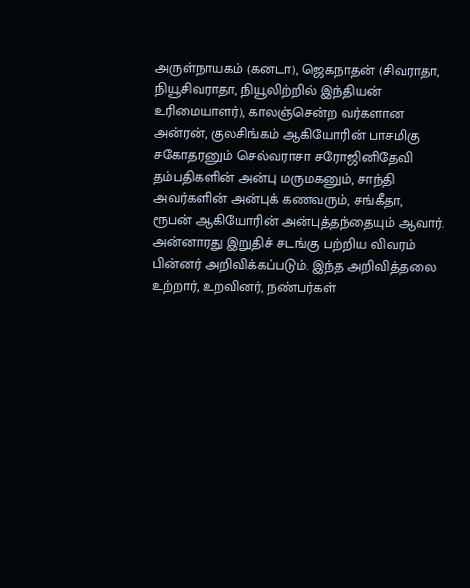அருள்நாயகம் (கனடா), ஜெகநாதன் (சிவராதா, நியூசிவராதா, நியூலிற்றில் இந்தியன் உரிமையாளர்), காலஞ்சென்ற வர்களான அன்ரன், குலசிங்கம் ஆகியோரின் பாசமிகு சகோதரனும் செல்வராசா சரோஜினிதேவி தம்பதிகளின் அன்பு மருமகனும், சாந்தி அவர்களின் அன்புக் கணவரும், சங்கீதா, ரூபன் ஆகியோரின் அன்புத்தந்தையும் ஆவார்.
அன்னாரது இறுதிச் சடங்கு பற்றிய விவரம் பின்னர் அறிவிக்கப்படும். இந்த அறிவித்தலை உற்றார், உறவினர், நண்பர்கள்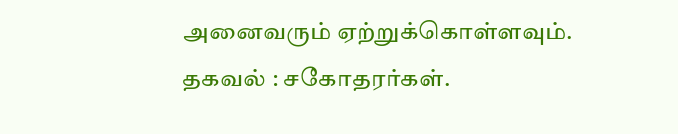அனைவரும் ஏற்றுக்கொள்ளவும்.
தகவல் : சகோதரர்கள்.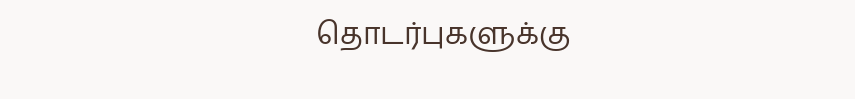தொடர்புகளுக்கு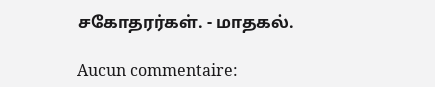சகோதரர்கள். - மாதகல்.

Aucun commentaire: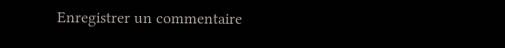Enregistrer un commentaire